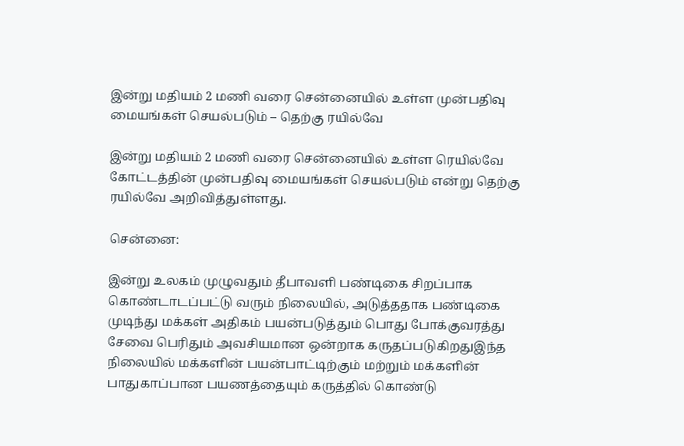இன்று மதியம் 2 மணி வரை சென்னையில் உள்ள முன்பதிவு மையங்கள் செயல்படும் – தெற்கு ரயில்வே

இன்று மதியம் 2 மணி வரை சென்னையில் உள்ள ரெயில்வே கோட்டத்தின் முன்பதிவு மையங்கள் செயல்படும் என்று தெற்கு ரயில்வே அறிவித்துள்ளது.

சென்னை:

இன்று உலகம் முழுவதும் தீபாவளி பண்டிகை சிறப்பாக கொண்டாடப்பட்டு வரும் நிலையில், அடுத்ததாக பண்டிகை முடிந்து மக்கள் அதிகம் பயன்படுத்தும் பொது போக்குவரத்து சேவை பெரிதும் அவசியமான ஒன்றாக கருதப்படுகிறதுஇந்த நிலையில் மக்களின் பயன்பாட்டிற்கும் மற்றும் மக்களின் பாதுகாப்பான பயணத்தையும் கருத்தில் கொண்டு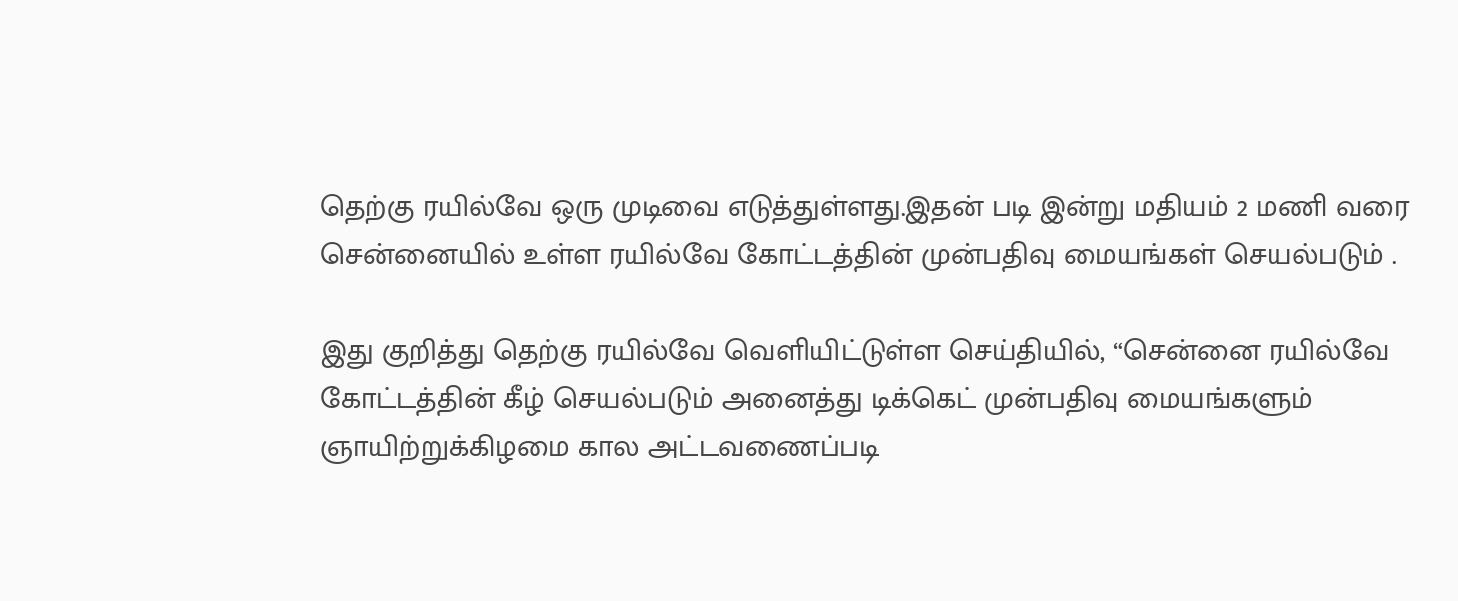தெற்கு ரயில்வே ஒரு முடிவை எடுத்துள்ளது.இதன் படி இன்று மதியம் 2 மணி வரை சென்னையில் உள்ள ரயில்வே கோட்டத்தின் முன்பதிவு மையங்கள் செயல்படும் .

இது குறித்து தெற்கு ரயில்வே வெளியிட்டுள்ள செய்தியில், “சென்னை ரயில்வே கோட்டத்தின் கீழ் செயல்படும் அனைத்து டிக்கெட் முன்பதிவு மையங்களும் ஞாயிற்றுக்கிழமை கால அட்டவணைப்படி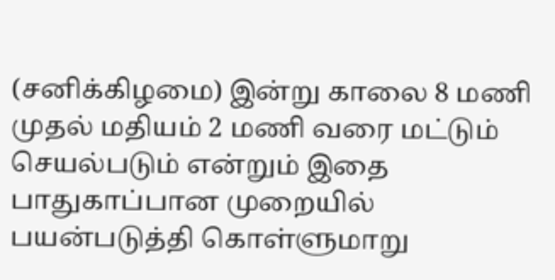(சனிக்கிழமை) இன்று காலை 8 மணி முதல் மதியம் 2 மணி வரை மட்டும் செயல்படும் என்றும் இதை பாதுகாப்பான முறையில் பயன்படுத்தி கொள்ளுமாறு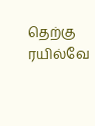தெற்கு ரயில்வே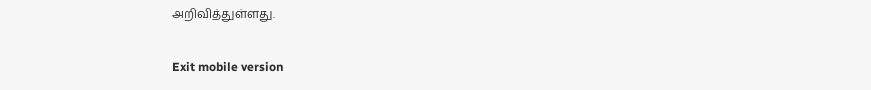அறிவித்துள்ளது.

Exit mobile version